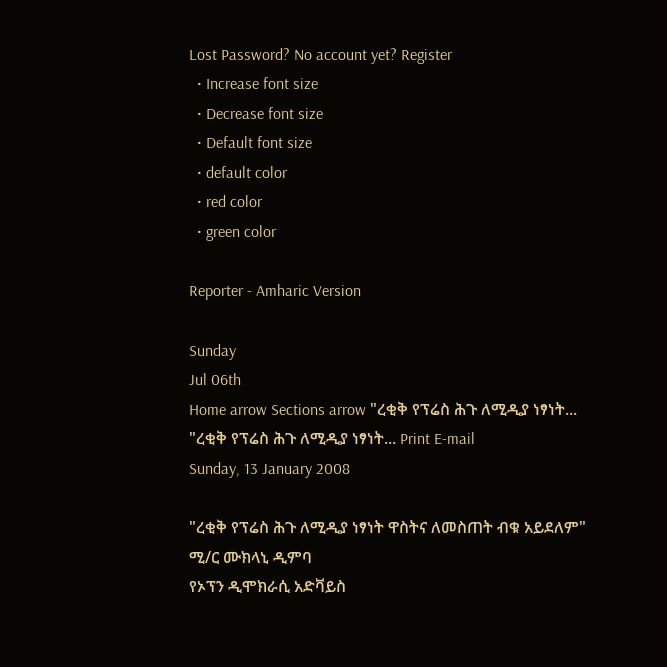Lost Password? No account yet? Register
  • Increase font size
  • Decrease font size
  • Default font size
  • default color
  • red color
  • green color

Reporter - Amharic Version

Sunday
Jul 06th
Home arrow Sections arrow "ረቂቅ የፕሬስ ሕጉ ለሚዲያ ነፃነት...
"ረቂቅ የፕሬስ ሕጉ ለሚዲያ ነፃነት... Print E-mail
Sunday, 13 January 2008

"ረቂቅ የፕሬስ ሕጉ ለሚዲያ ነፃነት ዋስትና ለመስጠት ብቁ አይደለም"
ሚ/ር ሙክላኒ ዲምባ
የኦፕን ዲሞክራሲ አድቫይስ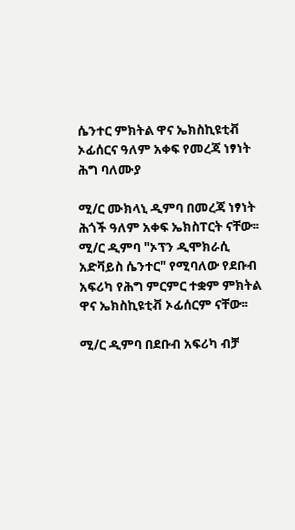ሴንተር ምክትል ዋና ኤክስኪዩቲቭ ኦፊሰርና ዓለም አቀፍ የመረጃ ነፃነት ሕግ ባለሙያ

ሚ/ር ሙክላኒ ዲምባ በመረጃ ነፃነት ሕጎች ዓለም አቀፍ ኤክስፐርት ናቸው፡፡ ሚ/ር ዲምባ "ኦፕን ዲሞክራሲ አድቫይስ ሴንተር" የሚባለው የደቡብ አፍሪካ የሕግ ምርምር ተቋም ምክትል ዋና ኤክስኪዩቲቭ ኦፊሰርም ናቸው፡፡

ሚ/ር ዲምባ በደቡብ አፍሪካ ብቻ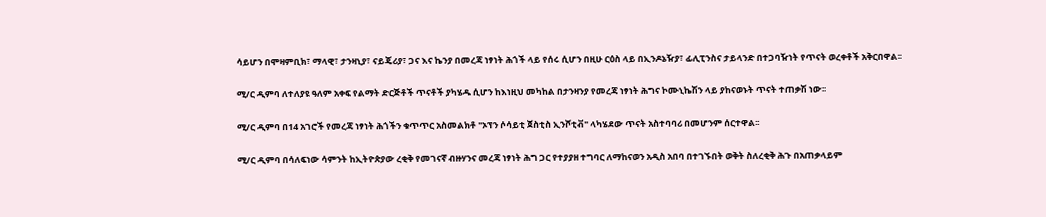ሳይሆን በሞዛምቢክ፣ ማላዊ፣ ታንዛኒያ፣ ናይጄሪያ፣ ጋና እና ኬንያ በመረጃ ነፃነት ሕጎች ላይ የሰሩ ሲሆን በዚሁ ርዕስ ላይ በኢንዶኔዥያ፣ ፊሊፒንስና ታይላንድ በተጋባዥነት የጥናት ወረቀቶች አቅርበዋል፡፡

ሚ/ር ዲምባ ለተለያዩ ዓለም አቀፍ የልማት ድርጅቶች ጥናቶች ያካሄዱ ሲሆን ከእነዚህ መካከል በታንዛንያ የመረጃ ነፃነት ሕግና ኮሙኒኬሽን ላይ ያከናወኑት ጥናት ተጠቃሽ ነው፡፡

ሚ/ር ዲምባ በ14 አገሮች የመረጃ ነፃነት ሕጎችን ቁጥጥር አስመልክቶ "ኦፕን ሶሳይቲ ጀስቲስ ኢንሾቲቭ" ላካሄደው ጥናት አስተባባሪ በመሆንም ሰርተዋል፡፡

ሚ/ር ዲምባ በሳለፍነው ሳምንት ከኢትዮጵያው ረቂቅ የመገናኛ ብዙሃንና መረጃ ነፃነት ሕግ ጋር የተያያዘ ተግባር ለማከናወን አዲስ አበባ በተገኙበት ወቅት ስለረቂቅ ሕጉ በአጠቃላይም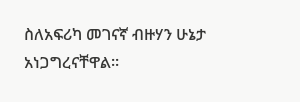ስለአፍሪካ መገናኛ ብዙሃን ሁኔታ አነጋግረናቸዋል፡፡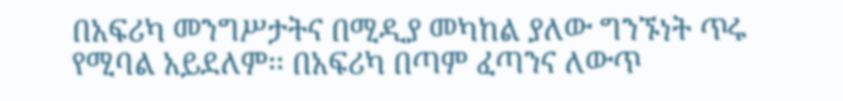በአፍሪካ መንግሥታትና በሚዲያ መካከል ያለው ግንኙነት ጥሩ የሚባል አይደለም፡፡ በአፍሪካ በጣም ፈጣንና ለውጥ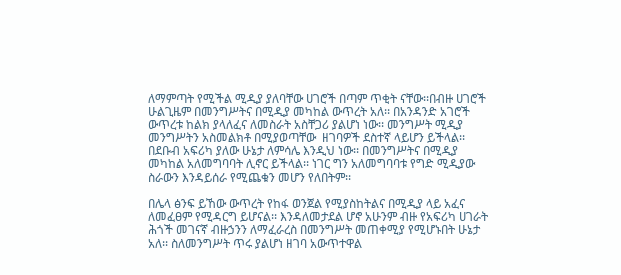ለማምጣት የሚችል ሚዲያ ያለባቸው ሀገሮች በጣም ጥቂት ናቸው፡፡በብዙ ሀገሮች ሁልጊዜም በመንግሥትና በሚዲያ መካከል ውጥረት አለ፡፡ በአንዳንድ አገሮች ውጥረቱ ከልክ ያላለፈና ለመስራት አስቸጋሪ ያልሆነ ነው፡፡ መንግሥት ሚዲያ መንግሥትን አስመልክቶ በሚያወጣቸው  ዘገባዎች ደስተኛ ላይሆን ይችላል፡፡ በደቡብ አፍሪካ ያለው ሁኔታ ለምሳሌ እንዲህ ነው፡፡ በመንግሥትና በሚዲያ መካከል አለመግባባት ሊኖር ይችላል፡፡ ነገር ግን አለመግባባቱ የግድ ሚዲያው ስራውን እንዳይሰራ የሚጨቁን መሆን የለበትም፡፡

በሌላ ፅንፍ ይኸው ውጥረት የከፋ ወንጀል የሚያስከትልና በሚዲያ ላይ አፈና ለመፈፀም የሚዳርግ ይሆናል፡፡ እንዳለመታደል ሆኖ አሁንም ብዙ የአፍሪካ ሀገራት ሕጎች መገናኛ ብዙኃንን ለማፈራረስ በመንግሥት መጠቀሚያ የሚሆኑበት ሁኔታ አለ፡፡ ስለመንግሥት ጥሩ ያልሆነ ዘገባ አውጥተዋል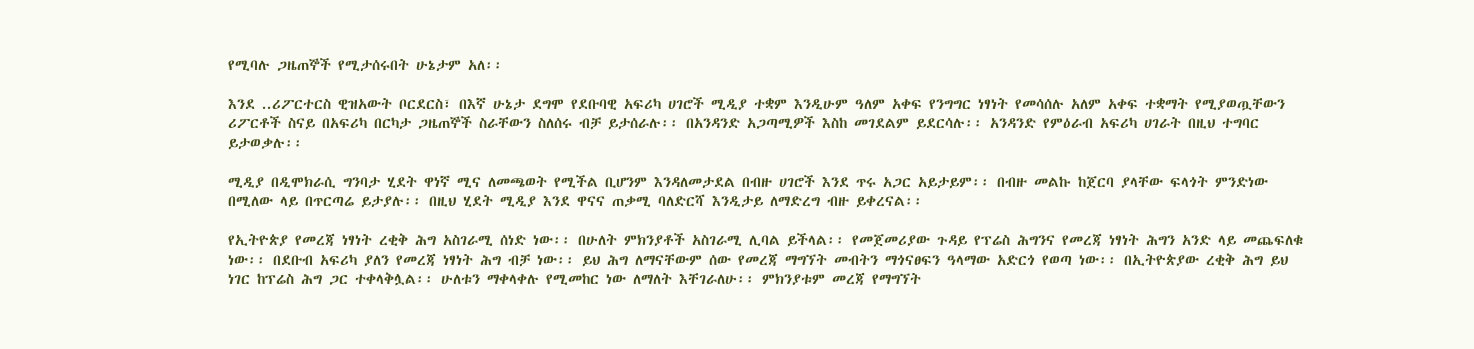የሚባሉ ጋዜጠኞች የሚታሰሩበት ሁኔታም አለ፡፡

እንደ ..ሪፖርተርስ ዊዝአውት ቦርደርስ፣ በእኛ ሁኔታ ደግሞ የደቡባዊ አፍሪካ ሀገሮች ሚዲያ ተቋም እንዲሁም ዓለም አቀፍ የንግግር ነፃነት የመሳሰሉ አለም አቀፍ ተቋማት የሚያወጧቸውን ሪፖርቶች ስናይ በአፍሪካ በርካታ ጋዜጠኞች ስራቸውን ስለሰሩ ብቻ ይታሰራሉ፡፡ በአንዳንድ አጋጣሚዎች እስከ መገደልም ይደርሳሉ፡፡ አንዳንድ የምዕራብ አፍሪካ ሀገራት በዚህ ተግባር ይታወቃሉ፡፡

ሚዲያ በዲሞክራሲ ግንባታ ሂደት ዋነኛ ሚና ለመጫወት የሚችል ቢሆንም እንዳለመታደል በብዙ ሀገሮች እንደ ጥሩ አጋር አይታይም፡፡ በብዙ መልኩ ከጀርባ ያላቸው ፍላጎት ምንድነው በሚለው ላይ በጥርጣሬ ይታያሉ፡፡ በዚህ ሂደት ሚዲያ እንደ ዋናና ጠቃሚ ባለድርሻ እንዲታይ ለማድረግ ብዙ ይቀረናል፡፡

የኢትዮጵያ የመረጃ ነፃነት ረቂቅ ሕግ አስገራሚ ሰነድ ነው፡፡ በሁለት ምክንያቶች አስገራሚ ሊባል ይችላል፡፡ የመጀመሪያው ጉዳይ የፕሬስ ሕግንና የመረጃ ነፃነት ሕግን አንድ ላይ መጨፍለቁ ነው፡፡ በደቡብ አፍሪካ ያለን የመረጃ ነፃነት ሕግ ብቻ ነው፡፡ ይህ ሕግ ለማናቸውም ሰው የመረጃ ማግኘት መብትን ማጎናፀፍን ዓላማው አድርጎ የወጣ ነው፡፡ በኢትዮጵያው ረቂቅ ሕግ ይህ ነገር ከፕሬስ ሕግ ጋር ተቀላቅሏል፡፡ ሁለቱን ማቀላቀሉ የሚመከር ነው ለማለት እቸገራለሁ፡፡ ምክንያቱም መረጃ የማግኘት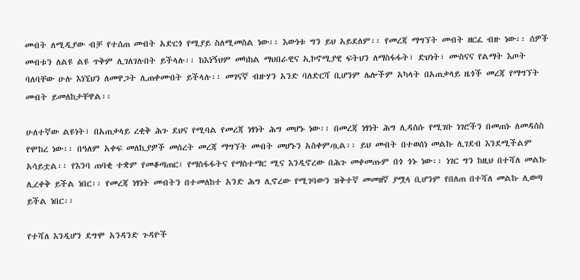መብት ለሚዲያው ብቻ የተሰጠ መብት አድርጎ የሚያይ ስለሚመስል ነው፡፡ እውነቱ ግን ይህ አይደለም፡፡ የመረጃ ማግኘት መብት ዘርፈ ብዙ ነው፡፡ ሰዎች መብቱን ለልዩ ልዩ ጥቅም ሊገለገሉበት ይችላሉ፡፡ ከእነኝህም መካከል ማህበራዊና ኢኮኖሚያዊ ፍትህን ለማስፋፋት፣ ድህነት፣ ሙስናና የልማት እጦት ባለባቸው ሁሉ እነኚህን ለመዋጋት ሊጠቀሙበት ይችላሉ፡፡ መገናኛ ብዙሃን አንድ ባለድርሻ ቢሆንም ሌሎችም አካላት በአጠቃላይ ዜጎች መረጃ የማግኘት መብት ይመለከታቸዋል፡፡

ሁለተኛው ልዩነት፣ በአጠቃላይ ረቂቅ ሕጉ ደህና የሚባል የመረጃ ነፃነት ሕግ መሆኑ ነው፡፡ በመረጃ ነፃነት ሕግ ሊዳሰሱ የሚገቡ ነገሮችን በመጠኑ ለመዳሰስ የሞከረ ነው፡፡ በዓለም አቀፍ መለኪያዎች መሰረት መረጃ ማግኘት መብት መሆኑን አስቀምጧል፡፡ ይህ መብት በተወሰነ መልኩ ሊገደብ እንደሚችልም አሳይቷል፡፡ የእንባ ጠባቂ ተቋም የመቆጣጠር፣ የማስፋፋትና የማስተማር ሚና እንዲኖረው በሕጉ መቀመጡም በጎ ጎኑ ነው፡፡ ነገር ግን ከዚህ በተሻለ መልኩ ሊረቀቅ ይችል ነበር፡፡ የመረጃ ነፃነት መብትን በተመለከተ አንድ ሕግ ሊኖረው የሚገባውን ዝቅተኛ መመዘኛ ያሟላ ቢሆንም የበለጠ በተሻለ መልኩ ሊወጣ ይችል ነበር፡፡

የተሻለ እንዲሆን ደግሞ አንዳንድ ጉዳዮች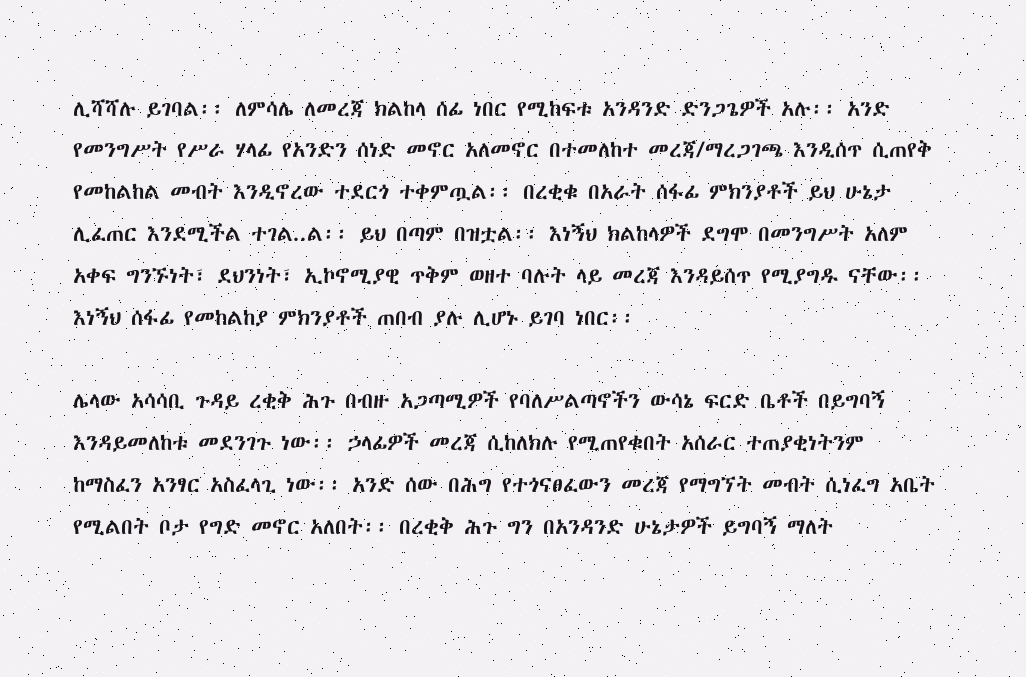ሊሻሻሉ ይገባል፡፡ ለምሳሌ ለመረጃ ክልከላ ሰፊ ነበር የሚከፍቱ አንዳንድ ድንጋጌዎች አሉ፡፡ አንድ የመንግሥት የሥራ ሃላፊ የአንድን ሰነድ መኖር አለመኖር በተመለከተ መረጃ/ማረጋገጫ እንዲሰጥ ሲጠየቅ የመከልከል መብት እንዲኖረው ተደርጎ ተቀምጧል፡፡ በረቂቁ በአራት ሰፋፊ ምክንያቶች ይህ ሁኔታ ሊፈጠር እንደሚችል ተገል..ል፡፡ ይህ በጣም በዝቷል፡፡ እነኝህ ክልከላዎች ደግሞ በመንግሥት አለም አቀፍ ግንኙነት፣ ደህንነት፣ ኢኮኖሚያዊ ጥቅም ወዘተ ባሉት ላይ መረጃ እንዳይሰጥ የሚያግዱ ናቸው፡፡ እነኝህ ሰፋፊ የመከልከያ ምክንያቶች ጠበብ ያሉ ሊሆኑ ይገባ ነበር፡፡

ሌላው አሳሳቢ ጉዳይ ረቂቅ ሕጉ በብዙ አጋጣሚዎች የባለሥልጣኖችን ውሳኔ ፍርድ ቤቶች በይግባኝ እንዳይመለከቱ መደንገጉ ነው፡፡ ኃላፊዎች መረጃ ሲከለክሉ የሚጠየቁበት አሰራር ተጠያቂነትንም ከማስፈን አንፃር አስፈላጊ ነው፡፡ አንድ ሰው በሕግ የተጎናፀፈውን መረጃ የማግኘት መብት ሲነፈግ አቤት የሚልበት ቦታ የግድ መኖር አለበት፡፡ በረቂቅ ሕጉ ግን በአንዳንድ ሁኔታዎች ይግባኝ ማለት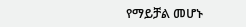የማይቻል መሆኑ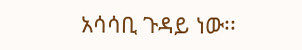አሳሳቢ ጉዳይ ነው፡፡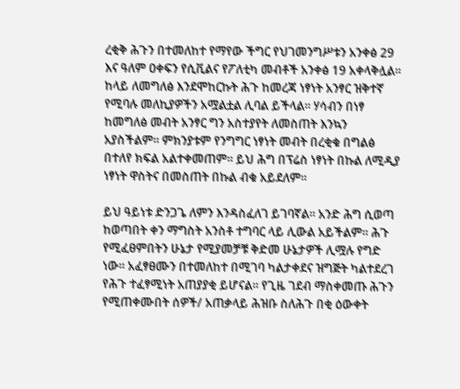ረቂቅ ሕጉን በተመለከተ የማየው ችግር የህገመንግሥቱን አንቀፅ 29 እና ዓለም ዐቀፍን የሲቪልና የፖለቲካ መብቶች አንቀፅ 19 አቀላቅሏል፡፡ ከላይ ለመግለፅ እንደሞከርኩት ሕጉ ከመረጃ ነፃነት አንፃር ዝቅተኛ የሚባሉ መለኪያዎችን አሟልቷል ሊባል ይችላል፡፡ ሃሳብን በነፃ ከመግለፅ መብት አንፃር ግን አስተያየት ለመስጠት እንኳን አያስችልም፡፡ ምክንያቱም የንግግር ነፃነት መብት በረቂቁ በግልፅ በተለየ ክፍል አልተቀመጠም፡፡ ይህ ሕግ በፕሬስ ነፃነት በኩል ለሚዲያ ነፃነት ዋስትና በመስጠት በኩል ብቁ አይደለም፡፡

ይህ ዓይነቱ ድንጋጌ ለምን እንዳስፈለገ ይገባኛል፡፡ አንድ ሕግ ሲወጣ ከወጣበት ቀን ማግስት አንስቶ ተግባር ላይ ሊውል አይችልም፡፡ ሕጉ የሚፈፀምበትን ሁኔታ የሚያመቻቹ ቅድመ ሁኔታዎች ሊሟሉ የግድ ነው፡፡ አፈፃፀሙን በተመለከተ በሚገባ ካልታቀደና ዝግጅት ካልተደረገ የሕጉ ተፈፃሚነት አጠያያቂ ይሆናል፡፡ የጊዜ ገደብ ማስቀመጡ ሕጉን የሚጠቀሙበት ሰዎች/ አጠቃላይ ሕዝቡ ስለሕጉ በቂ ዕውቀት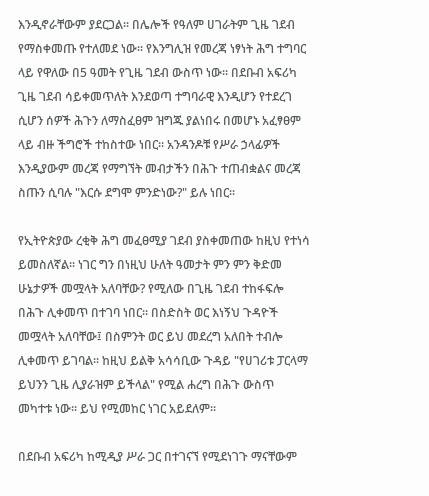እንዲኖራቸውም ያደርጋል፡፡ በሌሎች የዓለም ሀገራትም ጊዜ ገደብ የማስቀመጡ የተለመደ ነው፡፡ የእንግሊዝ የመረጃ ነፃነት ሕግ ተግባር ላይ የዋለው በ5 ዓመት የጊዜ ገደብ ውስጥ ነው፡፡ በደቡብ አፍሪካ ጊዜ ገደብ ሳይቀመጥለት እንደወጣ ተግባራዊ እንዲሆን የተደረገ ሲሆን ሰዎች ሕጉን ለማስፈፀም ዝግጁ ያልነበሩ በመሆኑ አፈፃፀም ላይ ብዙ ችግሮች ተከስተው ነበር፡፡ አንዳንዶቹ የሥራ ኃላፊዎች እንዲያውም መረጃ የማግኘት መብታችን በሕጉ ተጠብቋልና መረጃ ስጡን ሲባሉ "እርሱ ደግሞ ምንድነው?" ይሉ ነበር፡፡

የኢትዮጵያው ረቂቅ ሕግ መፈፀሚያ ገደብ ያስቀመጠው ከዚህ የተነሳ ይመስለኛል፡፡ ነገር ግን በነዚህ ሁለት ዓመታት ምን ምን ቅድመ ሁኔታዎች መሟላት አለባቸው? የሚለው በጊዜ ገደብ ተከፋፍሎ በሕጉ ሊቀመጥ በተገባ ነበር፡፡ በስድስት ወር እነኝህ ጉዳዮች መሟላት አለባቸው፤ በስምንት ወር ይህ መደረግ አለበት ተብሎ ሊቀመጥ ይገባል፡፡ ከዚህ ይልቅ አሳሳቢው ጉዳይ "የሀገሪቱ ፓርላማ ይህንን ጊዜ ሊያራዝም ይችላል" የሚል ሐረግ በሕጉ ውስጥ መካተቱ ነው፡፡ ይህ የሚመከር ነገር አይደለም፡፡

በደቡብ አፍሪካ ከሚዲያ ሥራ ጋር በተገናኘ የሚደነገጉ ማናቸውም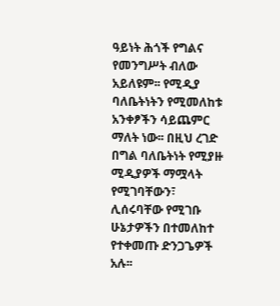ዓይነት ሕጎች የግልና የመንግሥት ብለው አይለዩም፡፡ የሚዲያ ባለቤትነትን የሚመለከቱ አንቀፆችን ሳይጨምር ማለት ነው፡፡ በዚህ ረገድ በግል ባለቤትነት የሚያዙ ሚዲያዎች ማሟላት የሚገባቸውን፣ ሊሰሩባቸው የሚገቡ ሁኔታዎችን በተመለከተ የተቀመጡ ድንጋጌዎች አሉ፡፡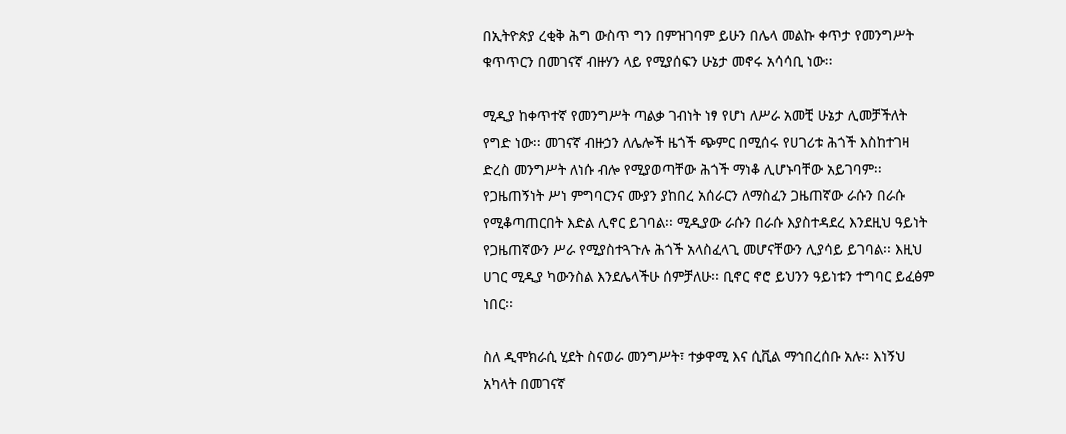በኢትዮጵያ ረቂቅ ሕግ ውስጥ ግን በምዝገባም ይሁን በሌላ መልኩ ቀጥታ የመንግሥት ቁጥጥርን በመገናኛ ብዙሃን ላይ የሚያሰፍን ሁኔታ መኖሩ አሳሳቢ ነው፡፡

ሚዲያ ከቀጥተኛ የመንግሥት ጣልቃ ገብነት ነፃ የሆነ ለሥራ አመቺ ሁኔታ ሊመቻችለት የግድ ነው፡፡ መገናኛ ብዙኃን ለሌሎች ዜጎች ጭምር በሚሰሩ የሀገሪቱ ሕጎች እስከተገዛ ድረስ መንግሥት ለነሱ ብሎ የሚያወጣቸው ሕጎች ማነቆ ሊሆኑባቸው አይገባም፡፡ የጋዜጠኝነት ሥነ ምግባርንና ሙያን ያከበረ አሰራርን ለማስፈን ጋዜጠኛው ራሱን በራሱ የሚቆጣጠርበት እድል ሊኖር ይገባል፡፡ ሚዲያው ራሱን በራሱ እያስተዳደረ እንደዚህ ዓይነት የጋዜጠኛውን ሥራ የሚያስተጓጉሉ ሕጎች አላስፈላጊ መሆናቸውን ሊያሳይ ይገባል፡፡ እዚህ ሀገር ሚዲያ ካውንስል እንደሌላችሁ ሰምቻለሁ፡፡ ቢኖር ኖሮ ይህንን ዓይነቱን ተግባር ይፈፅም ነበር፡፡

ስለ ዲሞክራሲ ሂደት ስናወራ መንግሥት፣ ተቃዋሚ እና ሲቪል ማኅበረሰቡ አሉ፡፡ እነኝህ አካላት በመገናኛ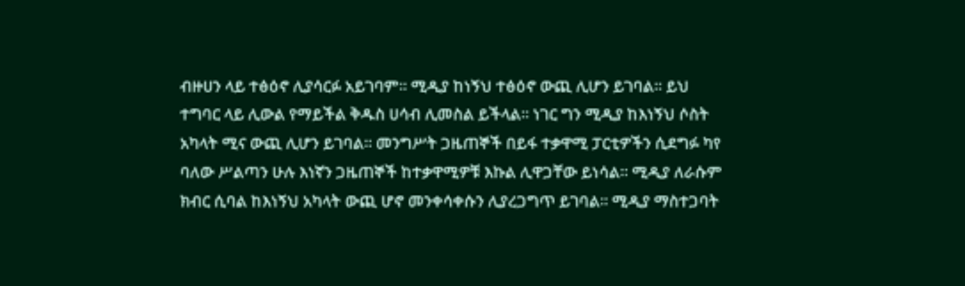ብዙሀን ላይ ተፅዕኖ ሊያሳርፉ አይገባም፡፡ ሚዲያ ከነኝህ ተፅዕኖ ውጪ ሊሆን ይገባል፡፡ ይህ ተግባር ላይ ሊውል የማይችል ቅዱስ ሀሳብ ሊመስል ይችላል፡፡ ነገር ግን ሚዲያ ከእነኝህ ሶስት አካላት ሚና ውጪ ሊሆን ይገባል፡፡ መንግሥት ጋዜጠኞች በይፋ ተቃዋሚ ፓርቲዎችን ሲደግፉ ካየ ባለው ሥልጣን ሁሉ እነኛን ጋዜጠኞች ከተቃዋሚዎቹ እኩል ሊዋጋቸው ይነሳል፡፡ ሚዲያ ለራሱም ክብር ሲባል ከእነኝህ አካላት ውጪ ሆኖ መንቀሳቀሱን ሊያረጋግጥ ይገባል፡፡ ሚዲያ ማስተጋባት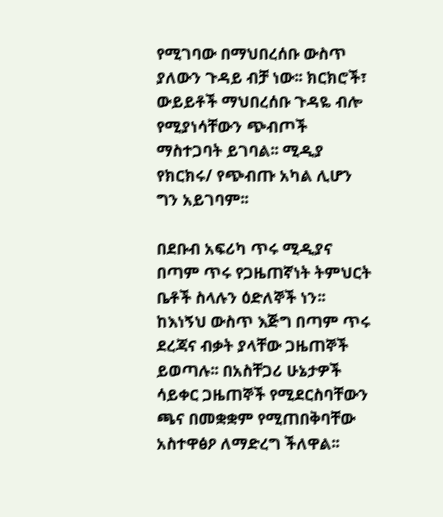የሚገባው በማህበረሰቡ ውስጥ ያለውን ጉዳይ ብቻ ነው፡፡ ክርክሮች፣ ውይይቶች ማህበረሰቡ ጉዳዬ ብሎ የሚያነሳቸውን ጭብጦች ማስተጋባት ይገባል፡፡ ሚዲያ የክርክሩ/ የጭብጡ አካል ሊሆን ግን አይገባም፡፡

በደቡብ አፍሪካ ጥሩ ሚዲያና በጣም ጥሩ የጋዜጠኛነት ትምህርት ቤቶች ስላሉን ዕድለኞች ነን፡፡ ከእነኝህ ውስጥ እጅግ በጣም ጥሩ ደረጃና ብቃት ያላቸው ጋዜጠኞች ይወጣሉ፡፡ በአስቸጋሪ ሁኔታዎች ሳይቀር ጋዜጠኞች የሚደርስባቸውን ጫና በመቋቋም የሚጠበቅባቸው አስተዋፅዖ ለማድረግ ችለዋል፡፡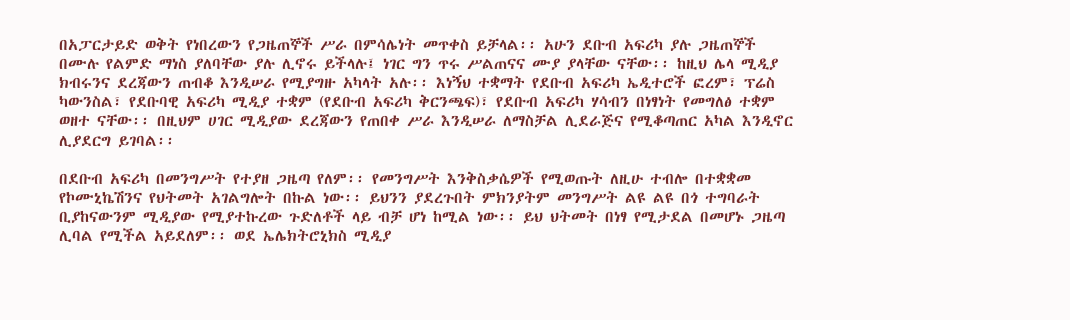በአፓርታይድ ወቅት የነበረውን የጋዜጠኞች ሥራ በምሳሌነት መጥቀስ ይቻላል፡፡ አሁን ደቡብ አፍሪካ ያሉ ጋዜጠኞች በሙሉ የልምድ ማነስ ያለባቸው ያሉ ሊኖሩ ይችላሉ፤ ነገር ግን ጥሩ ሥልጠናና ሙያ ያላቸው ናቸው፡፡ ከዚህ ሌላ ሚዲያ ክብሩንና ደረጃውን ጠብቆ እንዲሠራ የሚያግዙ አካላት አሉ፡፡ እነኝህ ተቋማት የደቡብ አፍሪካ ኤዲተሮች ፎረም፣ ፕሬስ ካውንስል፣ የደቡባዊ አፍሪካ ሚዲያ ተቋም (የደቡብ አፍሪካ ቅርንጫፍ)፣ የደቡብ አፍሪካ ሃሳብን በነፃነት የመግለፅ ተቋም ወዘተ ናቸው፡፡ በዚህም ሀገር ሚዲያው ደረጃውን የጠበቀ ሥራ እንዲሠራ ለማስቻል ሊደራጅና የሚቆጣጠር አካል እንዲኖር ሊያደርግ ይገባል፡፡

በደቡብ አፍሪካ በመንግሥት የተያዘ ጋዜጣ የለም፡፡ የመንግሥት እንቅስቃሴዎች የሚወጡት ለዚሁ ተብሎ በተቋቋመ የኮሙኒኬሽንና የህትመት አገልግሎት በኩል ነው፡፡ ይህንን ያደረጉበት ምክንያትም መንግሥት ልዩ ልዩ በጎ ተግባራት ቢያከናውንም ሚዲያው የሚያተኩረው ጉድለቶች ላይ ብቻ ሆነ ከሚል ነው፡፡ ይህ ህትመት በነፃ የሚታደል በመሆኑ ጋዜጣ ሊባል የሚችል አይደለም፡፡ ወደ ኤሌክትሮኒክስ ሚዲያ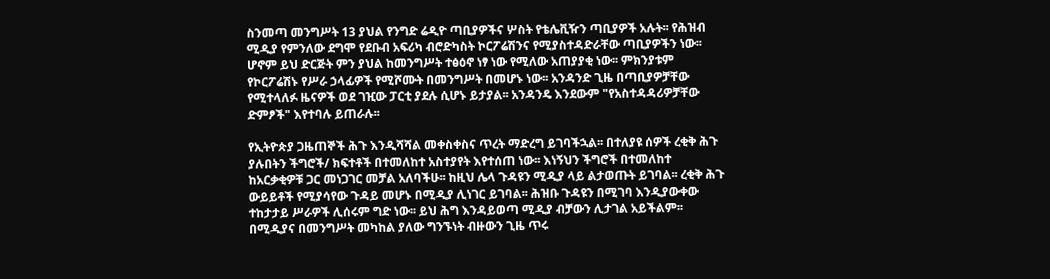ስንመጣ መንግሥት 13 ያህል የንግድ ሬዲዮ ጣቢያዎችና ሦስት የቴሌቪዥን ጣቢያዎች አሉት፡፡ የሕዝብ ሚዲያ የምንለው ደግሞ የደቡብ አፍሪካ ብሮድካስት ኮርፖሬሽንና የሚያስተዳድራቸው ጣቢያዎችን ነው፡፡ ሆኖም ይህ ድርጅት ምን ያህል ከመንግሥት ተፅዕኖ ነፃ ነው የሚለው አጠያያቂ ነው፡፡ ምክንያቱም የኮርፖሬሽኑ የሥራ ኃላፊዎች የሚሾሙት በመንግሥት በመሆኑ ነው፡፡ አንዳንድ ጊዜ በጣቢያዎቻቸው የሚተላለፉ ዜናዎች ወደ ገዢው ፓርቲ ያደሉ ሲሆኑ ይታያል፡፡ አንዳንዴ እንደውም "የአስተዳዳሪዎቻቸው ድምፆች" እየተባሉ ይጠራሉ፡፡

የኢትዮጵያ ጋዜጠኞች ሕጉ እንዲሻሻል መቀስቀስና ጥረት ማድረግ ይገባችኋል፡፡ በተለያዩ ሰዎች ረቂቅ ሕጉ ያሉበትን ችግሮች/ ክፍተቶች በተመለከተ አስተያየት እየተሰጠ ነው፡፡ እነኝህን ችግሮች በተመለከተ ከአርቃቂዎቹ ጋር መነጋገር መቻል አለባችሁ፡፡ ከዚህ ሌላ ጉዳዩን ሚዲያ ላይ ልታወጡት ይገባል፡፡ ረቂቅ ሕጉ ውይይቶች የሚያሳየው ጉዳይ መሆኑ በሚዲያ ሊነገር ይገባል፡፡ ሕዝቡ ጉዳዩን በሚገባ እንዲያውቀው ተከታታይ ሥራዎች ሊሰሩም ግድ ነው፡፡ ይህ ሕግ እንዳይወጣ ሚዲያ ብቻውን ሊታገል አይችልም፡፡ በሚዲያና በመንግሥት መካከል ያለው ግንኙነት ብዙውን ጊዜ ጥሩ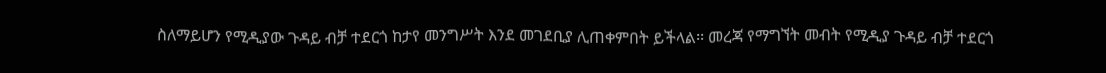ስለማይሆን የሚዲያው ጉዳይ ብቻ ተደርጎ ከታየ መንግሥት እንደ መገደቢያ ሊጠቀምበት ይችላል፡፡ መረጃ የማግኘት መብት የሚዲያ ጉዳይ ብቻ ተደርጎ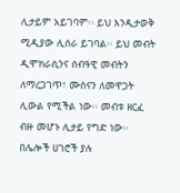ሊታይም አይገባም፡፡ ይህ እንዲታወቅ ሚዲያው ሊሰራ ይገባል፡፡ ይህ መብት ዲሞክራሲንና ሰብዓዊ መብትን ለማረጋገጥ፣ ሙስናን ለመዋጋት ሊውል የሚችል ነው፡፡ መብቱ ዘርፈ ብዙ መሆኑ ሊታይ የግድ ነው፡፡ በሌሎች ሀገሮች ያሉ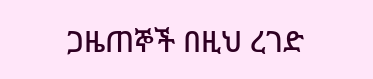ጋዜጠኞች በዚህ ረገድ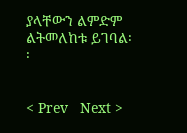ያላቸውን ልምድም ልትመለከቱ ይገባል፡፡


< Prev   Next >